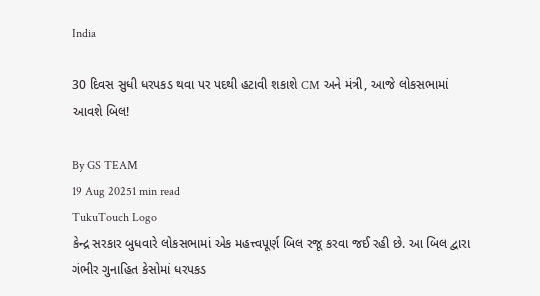India

30 દિવસ સુધી ધરપકડ થવા પર પદથી હટાવી શકાશે CM અને મંત્રી, આજે લોકસભામાં આવશે બિલ!

By GS TEAM
19 Aug 20251 min read
TukuTouch Logo
કેન્દ્ર સરકાર બુધવારે લોકસભામાં એક મહત્ત્વપૂર્ણ બિલ રજૂ કરવા જઈ રહી છે. આ બિલ દ્વારા ગંભીર ગુનાહિત કેસોમાં ધરપકડ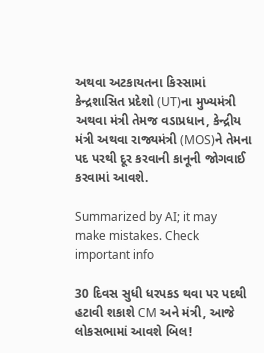અથવા અટકાયતના કિસ્સામાં કેન્દ્રશાસિત પ્રદેશો (UT)ના મુખ્યમંત્રી અથવા મંત્રી તેમજ વડાપ્રધાન, કેન્દ્રીય મંત્રી અથવા રાજ્યમંત્રી (MOS)ને તેમના પદ પરથી દૂર કરવાની કાનૂની જોગવાઈ કરવામાં આવશે.

Summarized by AI; it may make mistakes. Check important info

30 દિવસ સુધી ધરપકડ થવા પર પદથી હટાવી શકાશે CM અને મંત્રી, આજે લોકસભામાં આવશે બિલ!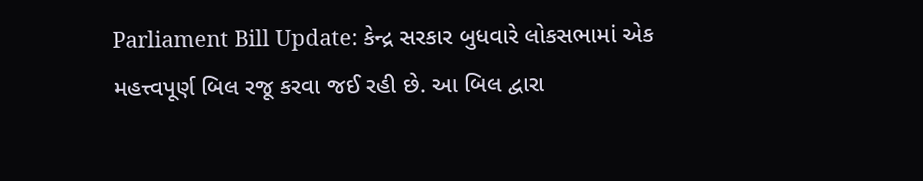Parliament Bill Update: કેન્દ્ર સરકાર બુધવારે લોકસભામાં એક મહત્ત્વપૂર્ણ બિલ રજૂ કરવા જઈ રહી છે. આ બિલ દ્વારા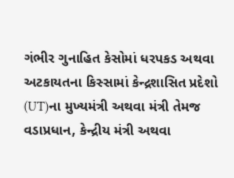ગંભીર ગુનાહિત કેસોમાં ધરપકડ અથવા અટકાયતના કિસ્સામાં કેન્દ્રશાસિત પ્રદેશો (UT)ના મુખ્યમંત્રી અથવા મંત્રી તેમજ વડાપ્રધાન, કેન્દ્રીય મંત્રી અથવા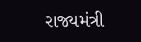રાજ્યમંત્રી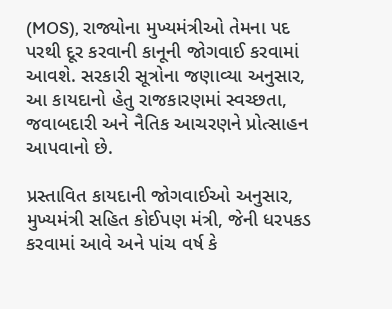(MOS), રાજ્યોના મુખ્યમંત્રીઓ તેમના પદ પરથી દૂર કરવાની કાનૂની જોગવાઈ કરવામાં આવશે. સરકારી સૂત્રોના જણાવ્યા અનુસાર, આ કાયદાનો હેતુ રાજકારણમાં સ્વચ્છતા, જવાબદારી અને નૈતિક આચરણને પ્રોત્સાહન આપવાનો છે.

પ્રસ્તાવિત કાયદાની જોગવાઈઓ અનુસાર, મુખ્યમંત્રી સહિત કોઈપણ મંત્રી, જેની ધરપકડ કરવામાં આવે અને પાંચ વર્ષ કે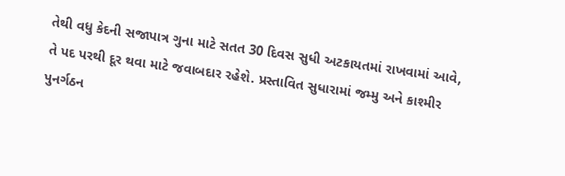તેથી વધુ કેદની સજાપાત્ર ગુના માટે સતત 30 દિવસ સુધી અટકાયતમાં રાખવામાં આવે, તે પદ પરથી દૂર થવા માટે જવાબદાર રહેશે. પ્રસ્તાવિત સુધારામાં જમ્મુ અને કાશ્મીર પુનર્ગઠન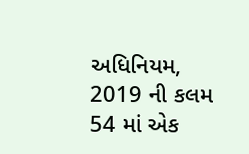અધિનિયમ, 2019 ની કલમ 54 માં એક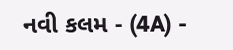નવી કલમ - (4A) -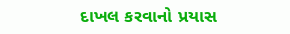દાખલ કરવાનો પ્રયાસ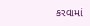કરવામાં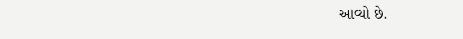આવ્યો છે.